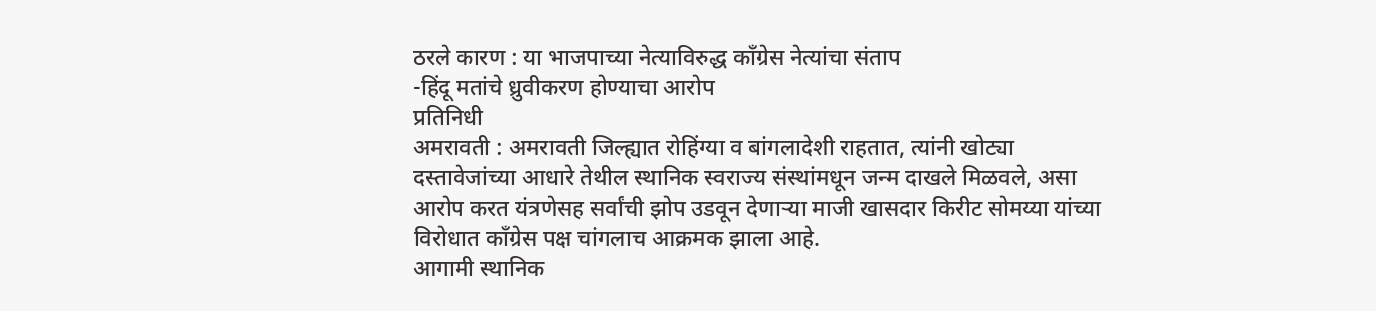ठरले कारण : या भाजपाच्या नेत्याविरुद्ध काँग्रेस नेत्यांचा संताप
-हिंदू मतांचे ध्रुवीकरण होण्याचा आरोप
प्रतिनिधी
अमरावती : अमरावती जिल्ह्यात रोहिंग्या व बांगलादेशी राहतात, त्यांनी खोट्या दस्तावेजांच्या आधारे तेथील स्थानिक स्वराज्य संस्थांमधून जन्म दाखले मिळवले, असा आरोप करत यंत्रणेसह सर्वांची झोप उडवून देणाऱ्या माजी खासदार किरीट सोमय्या यांच्या विरोधात काँग्रेस पक्ष चांगलाच आक्रमक झाला आहे.
आगामी स्थानिक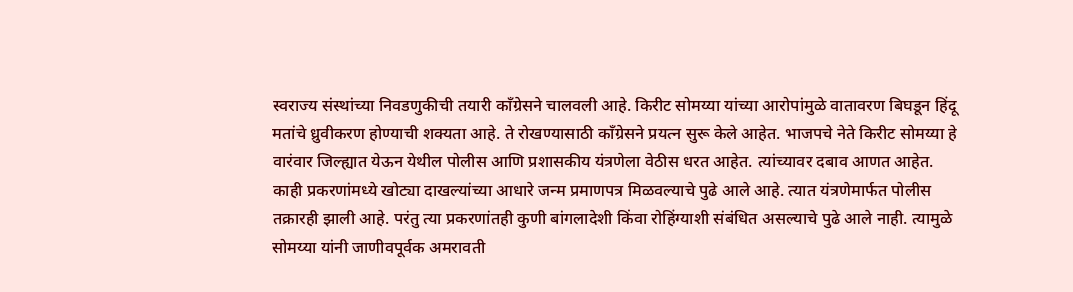स्वराज्य संस्थांच्या निवडणुकीची तयारी काँग्रेसने चालवली आहे. किरीट सोमय्या यांच्या आरोपांमुळे वातावरण बिघडून हिंदू मतांचे ध्रुवीकरण होण्याची शक्यता आहे. ते रोखण्यासाठी काँग्रेसने प्रयत्न सुरू केले आहेत. भाजपचे नेते किरीट सोमय्या हे वारंवार जिल्ह्यात येऊन येथील पोलीस आणि प्रशासकीय यंत्रणेला वेठीस धरत आहेत. त्यांच्यावर दबाव आणत आहेत. काही प्रकरणांमध्ये खोट्या दाखल्यांच्या आधारे जन्म प्रमाणपत्र मिळवल्याचे पुढे आले आहे. त्यात यंत्रणेमार्फत पोलीस तक्रारही झाली आहे. परंतु त्या प्रकरणांतही कुणी बांगलादेशी किंवा रोहिंग्याशी संबंधित असल्याचे पुढे आले नाही. त्यामुळे सोमय्या यांनी जाणीवपूर्वक अमरावती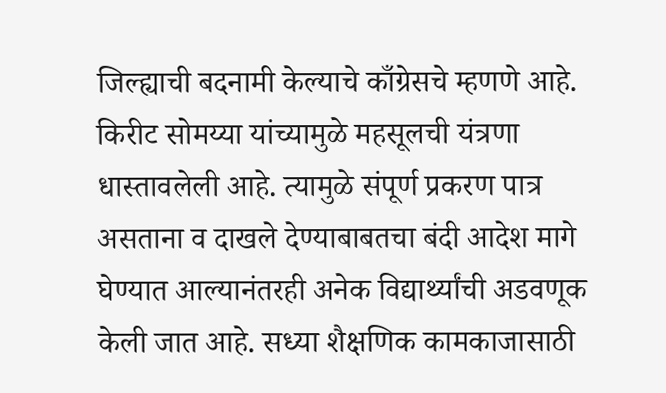जिल्ह्याची बदनामी केल्याचे काँग्रेसचे म्हणणे आहे.
किरीट सोमय्या यांच्यामुळे महसूलची यंत्रणा धास्तावलेली आहे. त्यामुळे संपूर्ण प्रकरण पात्र असताना व दाखले देण्याबाबतचा बंदी आदेश मागे घेण्यात आल्यानंतरही अनेक विद्यार्थ्यांची अडवणूक केली जात आहे. सध्या शैक्षणिक कामकाजासाठी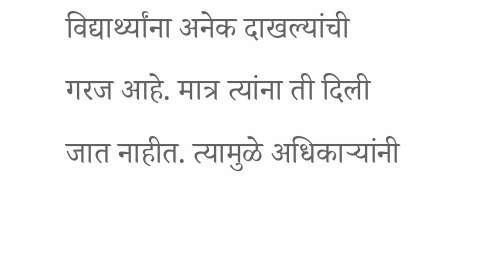विद्यार्थ्यांना अनेक दाखल्यांची गरज आहे. मात्र त्यांना ती दिली जात नाहीत. त्यामुळे अधिकाऱ्यांनी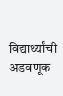विद्यार्थ्यांची अडवणूक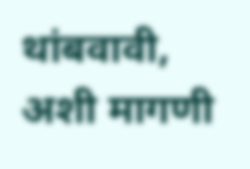थांबवावी, अशी मागणी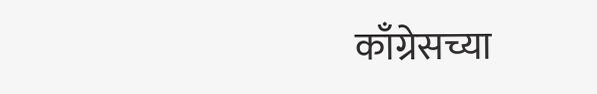काँग्रेसच्या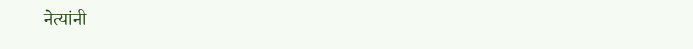नेत्यांनी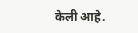केली आहे.